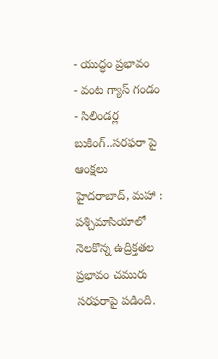- యుద్ధం ప్రభావం
- వంట గ్యాస్ గండం
- సిలిండర్ల బుకింగ్..సరఫరా పై ఆంక్షలు
హైదరాబాద్, మహా : పశ్చిమాసియాలో నెలకొన్న ఉద్రిక్తతల ప్రభావం చమురు సరఫరాపై పడింది.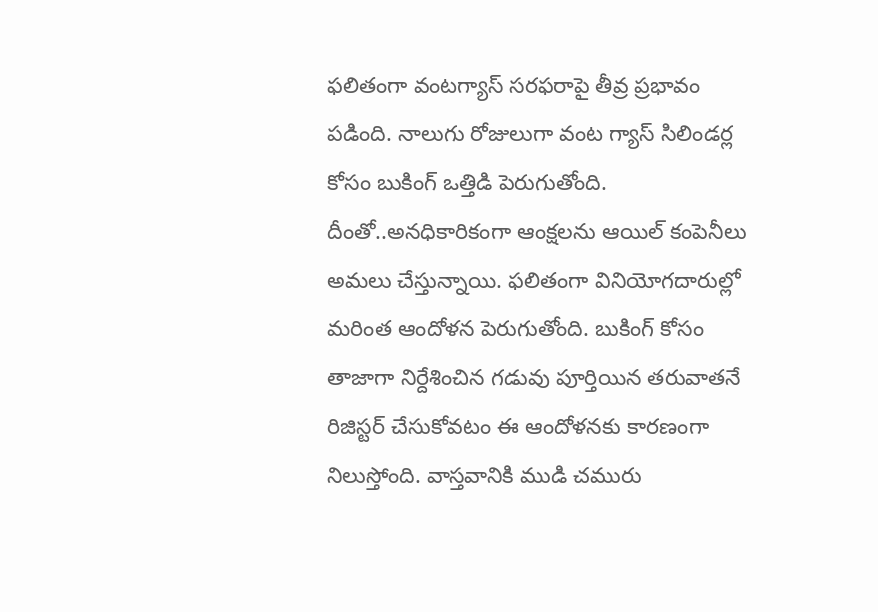ఫలితంగా వంటగ్యాస్ సరఫరాపై తీవ్ర ప్రభావం పడింది. నాలుగు రోజులుగా వంట గ్యాస్ సిలిండర్ల కోసం బుకింగ్ ఒత్తిడి పెరుగుతోంది. దీంతో..అనధికారికంగా ఆంక్షలను ఆయిల్ కంపెనీలు అమలు చేస్తున్నాయి. ఫలితంగా వినియోగదారుల్లో మరింత ఆందోళన పెరుగుతోంది. బుకింగ్ కోసం తాజాగా నిర్దేశించిన గడువు పూర్తియిన తరువాతనే రిజిస్టర్ చేసుకోవటం ఈ ఆందోళనకు కారణంగా నిలుస్తోంది. వాస్తవానికి ముడి చమురు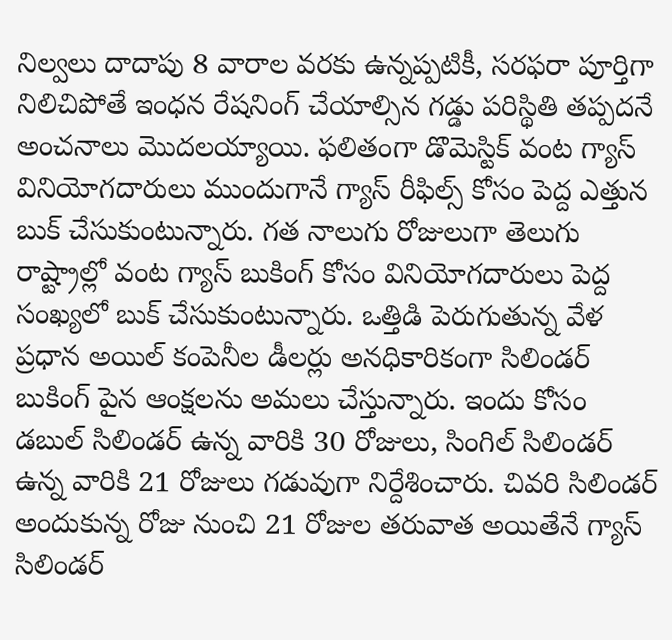నిల్వలు దాదాపు 8 వారాల వరకు ఉన్నప్పటికీ, సరఫరా పూర్తిగా నిలిచిపోతే ఇంధన రేషనింగ్ చేయాల్సిన గడ్డు పరిస్థితి తప్పదనే అంచనాలు మొదలయ్యాయి. ఫలితంగా డొమెస్టిక్ వంట గ్యాస్ వినియోగదారులు ముందుగానే గ్యాస్ రీఫిల్స్ కోసం పెద్ద ఎత్తున బుక్ చేసుకుంటున్నారు. గత నాలుగు రోజులుగా తెలుగు రాష్ట్రాల్లో వంట గ్యాస్ బుకింగ్ కోసం వినియోగదారులు పెద్ద సంఖ్యలో బుక్ చేసుకుంటున్నారు. ఒత్తిడి పెరుగుతున్న వేళ ప్రధాన అయిల్ కంపెనీల డీలర్లు అనధికారికంగా సిలిండర్ బుకింగ్ పైన ఆంక్షలను అమలు చేస్తున్నారు. ఇందు కోసం డబుల్ సిలిండర్ ఉన్న వారికి 30 రోజులు, సింగిల్ సిలిండర్ ఉన్న వారికి 21 రోజులు గడువుగా నిర్దేశించారు. చివరి సిలిండర్ అందుకున్న రోజు నుంచి 21 రోజుల తరువాత అయితేనే గ్యాస్ సిలిండర్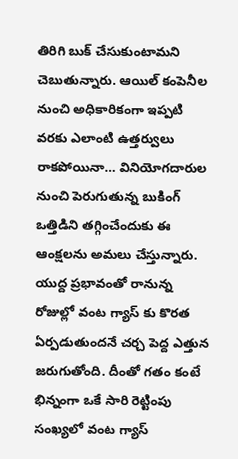తిరిగి బుక్ చేసుకుంటామని చెబుతున్నారు. ఆయిల్ కంపెనీల నుంచి అధికారికంగా ఇప్పటి వరకు ఎలాంటి ఉత్తర్వులు రాకపోయినా… వినియోగదారుల నుంచి పెరుగుతున్న బుకింగ్ ఒత్తిడిని తగ్గించేందుకు ఈ ఆంక్షలను అమలు చేస్తున్నారు. యుద్ద ప్రభావంతో రానున్న రోజుల్లో వంట గ్యాస్ కు కొరత ఏర్పడుతుందనే చర్చ పెద్ద ఎత్తున జరుగుతోంది. దీంతో గతం కంటే భిన్నంగా ఒకే సారి రెట్టింపు సంఖ్యలో వంట గ్యాస్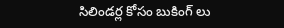సిలిండర్ల కోసం బుకింగ్ లు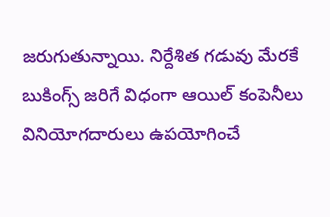జరుగుతున్నాయి. నిర్దేశిత గడువు మేరకే బుకింగ్స్ జరిగే విధంగా ఆయిల్ కంపెనీలు వినియోగదారులు ఉపయోగించే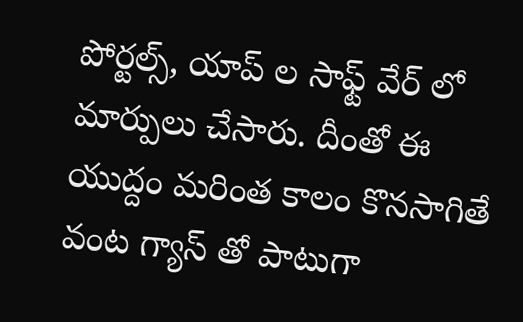పోర్టల్స్, యాప్ ల సాఫ్ట్ వేర్ లో మార్పులు చేసారు. దీంతో ఈ యుద్దం మరింత కాలం కొనసాగితే వంట గ్యాస్ తో పాటుగా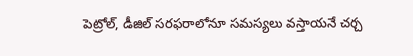పెట్రోల్, డీజిల్ సరఫరాలోనూ సమస్యలు వస్తాయనే చర్చ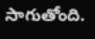సాగుతోంది.